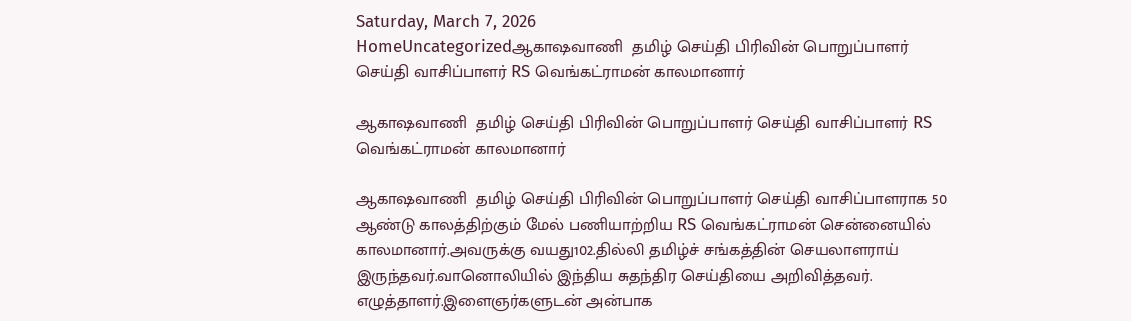Saturday, March 7, 2026
HomeUncategorizedஆகாஷவாணி  தமிழ் செய்தி பிரிவின் பொறுப்பாளர் செய்தி வாசிப்பாளர் RS வெங்கட்ராமன் காலமானார்

ஆகாஷவாணி  தமிழ் செய்தி பிரிவின் பொறுப்பாளர் செய்தி வாசிப்பாளர் RS வெங்கட்ராமன் காலமானார்

ஆகாஷவாணி  தமிழ் செய்தி பிரிவின் பொறுப்பாளர் செய்தி வாசிப்பாளராக 50 ஆண்டு காலத்திற்கும் மேல் பணியாற்றிய RS வெங்கட்ராமன் சென்னையில் காலமானார்.அவருக்கு வயது102.தில்லி தமிழ்ச் சங்கத்தின் செயலாளராய் இருந்தவர்.வானொலியில் இந்திய சுதந்திர செய்தியை அறிவித்தவர். எழுத்தாளர்.இளைஞர்களுடன் அன்பாக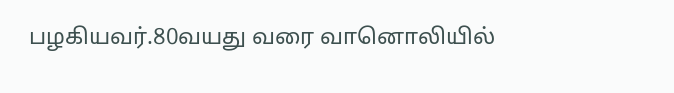பழகியவர்.80வயது வரை வானொலியில்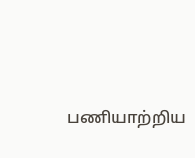பணியாற்றிய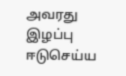அவரது இழப்பு ஈடுசெய்ய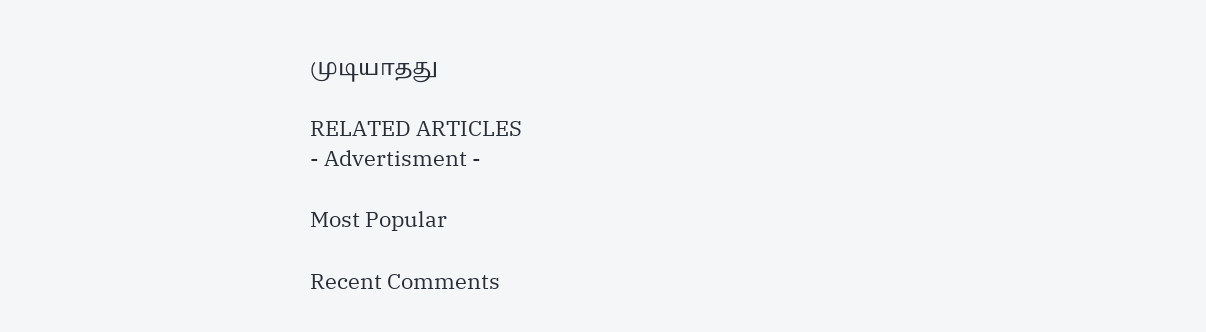முடியாதது

RELATED ARTICLES
- Advertisment -

Most Popular

Recent Comments